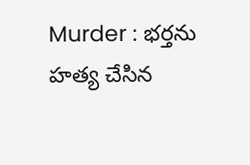Murder : భర్తను హత్య చేసిన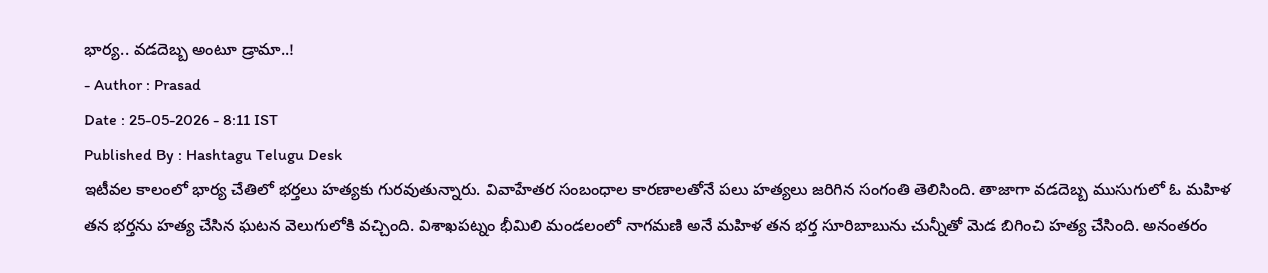భార్య.. వడదెబ్బ అంటూ డ్రామా..!
- Author : Prasad
Date : 25-05-2026 - 8:11 IST
Published By : Hashtagu Telugu Desk
ఇటీవల కాలంలో భార్య చేతిలో భర్తలు హత్యకు గురవుతున్నారు. వివాహేతర సంబంధాల కారణాలతోనే పలు హత్యలు జరిగిన సంగంతి తెలిసింది. తాజాగా వడదెబ్బ ముసుగులో ఓ మహిళ తన భర్తను హత్య చేసిన ఘటన వెలుగులోకి వచ్చింది. విశాఖపట్నం భీమిలి మండలంలో నాగమణి అనే మహిళ తన భర్త సూరిబాబును చున్నీతో మెడ బిగించి హత్య చేసింది. అనంతరం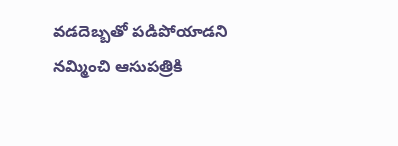వడదెబ్బతో పడిపోయాడని నమ్మించి ఆసుపత్రికి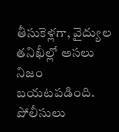తీసుకెళ్లగా, వైద్యుల తనిఖీల్లో అసలు నిజం బయటపడింది. పోలీసులు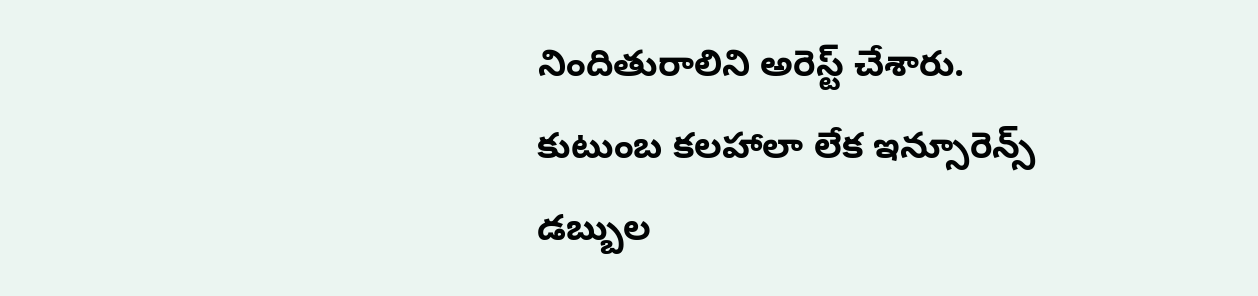నిందితురాలిని అరెస్ట్ చేశారు. కుటుంబ కలహాలా లేక ఇన్సూరెన్స్ డబ్బుల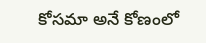కోసమా అనే కోణంలో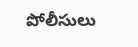పోలీసులు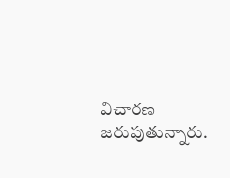విచారణ జరుపుతున్నారు.